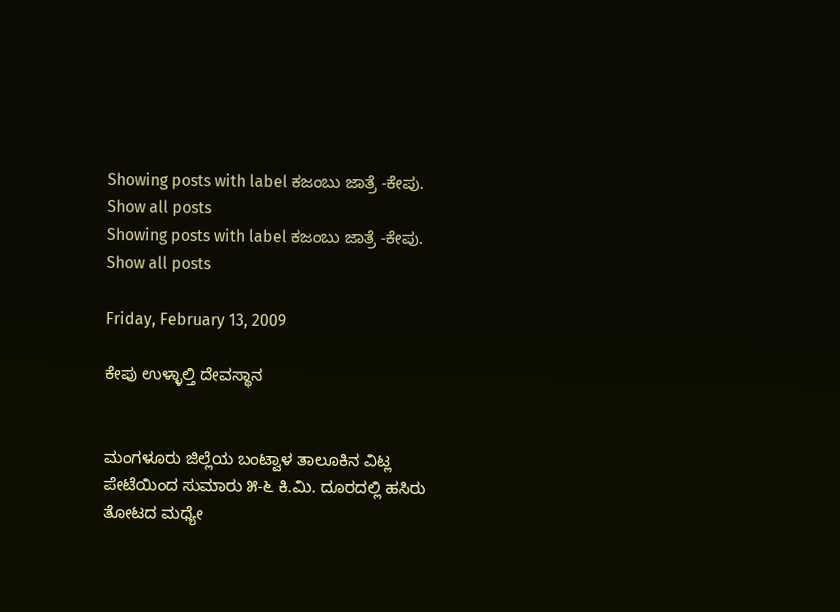Showing posts with label ಕಜಂಬು ಜಾತ್ರೆ -ಕೇಪು. Show all posts
Showing posts with label ಕಜಂಬು ಜಾತ್ರೆ -ಕೇಪು. Show all posts

Friday, February 13, 2009

ಕೇಪು ಉಳ್ಳಾಲ್ತಿ ದೇವಸ್ಥಾನ


ಮಂಗಳೂರು ಜಿಲ್ಲೆಯ ಬಂಟ್ವಾಳ ತಾಲೂಕಿನ ವಿಟ್ಲ ಪೇಟೆಯಿಂದ ಸುಮಾರು ೫-೬ ಕಿ.ಮಿ. ದೂರದಲ್ಲಿ ಹಸಿರು ತೋಟದ ಮಧ್ಯೇ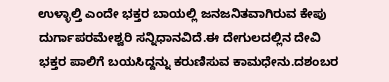ಉಳ್ಳಾಲ್ತಿ ಎಂದೇ ಭಕ್ತರ ಬಾಯಲ್ಲಿ ಜನಜನಿತವಾಗಿರುವ ಕೇಪು ದುರ್ಗಾಪರಮೇಶ್ವರಿ ಸನ್ನಿಧಾನವಿದೆ.ಈ ದೇಗುಲದಲ್ಲಿನ ದೇವಿ ಭಕ್ತರ ಪಾಲಿಗೆ ಬಯಸಿದ್ದನ್ನು ಕರುಣಿಸುವ ಕಾಮಧೇನು.ದಶಂಬರ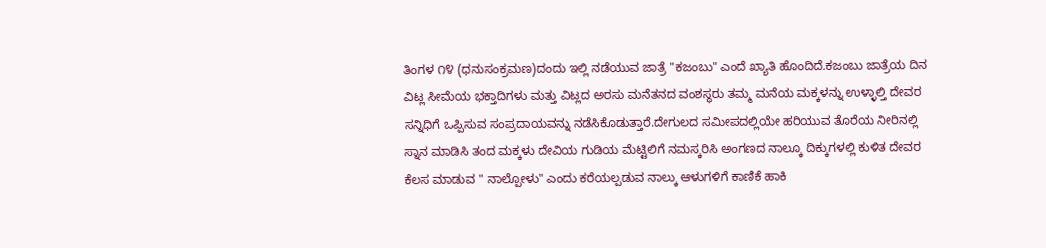ತಿಂಗಳ ೧೪ (ಧನುಸಂಕ್ರಮಣ)ದಂದು ಇಲ್ಲಿ ನಡೆಯುವ ಜಾತ್ರೆ "ಕಜಂಬು" ಎಂದೆ ಖ್ಯಾತಿ ಹೊಂದಿದೆ.ಕಜಂಬು ಜಾತ್ರೆಯ ದಿನ ವಿಟ್ಲ ಸೀಮೆಯ ಭಕ್ತಾದಿಗಳು ಮತ್ತು ವಿಟ್ಲದ ಅರಸು ಮನೆತನದ ವಂಶಸ್ಥರು ತಮ್ಮ ಮನೆಯ ಮಕ್ಕಳನ್ನು ಉಳ್ಳಾಲ್ತಿ ದೇವರ ಸನ್ನಿಧಿಗೆ ಒಪ್ಪಿಸುವ ಸಂಪ್ರದಾಯವನ್ನು ನಡೆಸಿಕೊಡುತ್ತಾರೆ.ದೇಗುಲದ ಸಮೀಪದಲ್ಲಿಯೇ ಹರಿಯುವ ತೊರೆಯ ನೀರಿನಲ್ಲಿ ಸ್ನಾನ ಮಾಡಿಸಿ ತಂದ ಮಕ್ಕಳು ದೇವಿಯ ಗುಡಿಯ ಮೆಟ್ಟಿಲಿಗೆ ನಮಸ್ಕರಿಸಿ ಅಂಗಣದ ನಾಲ್ಕೂ ದಿಕ್ಕುಗಳಲ್ಲಿ ಕುಳಿತ ದೇವರ ಕೆಲಸ ಮಾಡುವ " ನಾಲ್ಪೋಳು" ಎಂದು ಕರೆಯಲ್ಪಡುವ ನಾಲ್ಕು ಆಳುಗಳಿಗೆ ಕಾಣಿಕೆ ಹಾಕಿ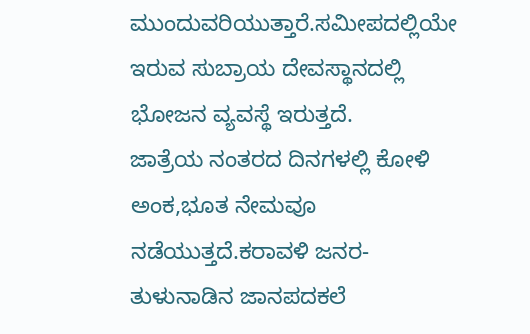ಮುಂದುವರಿಯುತ್ತಾರೆ.ಸಮೀಪದಲ್ಲಿಯೇ ಇರುವ ಸುಬ್ರಾಯ ದೇವಸ್ಥಾನದಲ್ಲಿ ಭೋಜನ ವ್ಯವಸ್ಥೆ ಇರುತ್ತದೆ.
ಜಾತ್ರೆಯ ನಂತರದ ದಿನಗಳಲ್ಲಿ ಕೋಳಿ ಅಂಕ,ಭೂತ ನೇಮವೂ ನಡೆಯುತ್ತದೆ.ಕರಾವಳಿ ಜನರ-ತುಳುನಾಡಿನ ಜಾನಪದಕಲೆ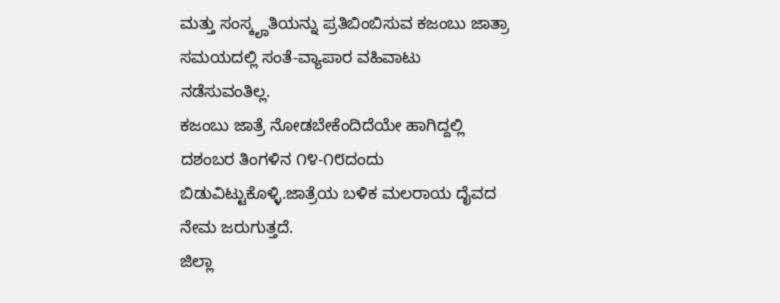ಮತ್ತು ಸಂಸ್ಕೄತಿಯನ್ನು ಪ್ರತಿಬಿಂಬಿಸುವ ಕಜಂಬು ಜಾತ್ರಾ ಸಮಯದಲ್ಲಿ ಸಂತೆ-ವ್ಯಾಪಾರ ವಹಿವಾಟು ನಡೆಸುವಂತಿಲ್ಲ.
ಕಜಂಬು ಜಾತ್ರೆ ನೋಡಬೇಕೆಂದಿದೆಯೇ ಹಾಗಿದ್ದಲ್ಲಿ ದಶಂಬರ ತಿಂಗಳಿನ ೧೪-೧೮ದಂದು ಬಿಡುವಿಟ್ಟುಕೊಳ್ಳಿ.ಜಾತ್ರೆಯ ಬಳಿಕ ಮಲರಾಯ ದೈವದ ನೇಮ ಜರುಗುತ್ತದೆ.
ಜಿಲ್ಲಾ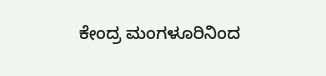ಕೇಂದ್ರ ಮಂಗಳೂರಿನಿಂದ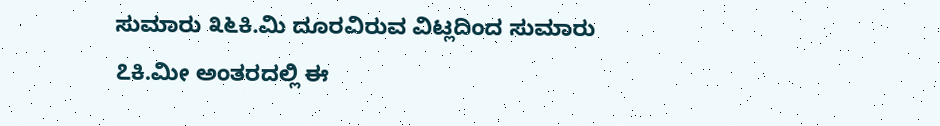ಸುಮಾರು ೩೬ಕಿ.ಮಿ ದೂರವಿರುವ ವಿಟ್ಲದಿಂದ ಸುಮಾರು ೭ಕಿ.ಮೀ ಅಂತರದಲ್ಲಿ ಈ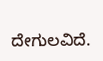ದೇಗುಲವಿದೆ.